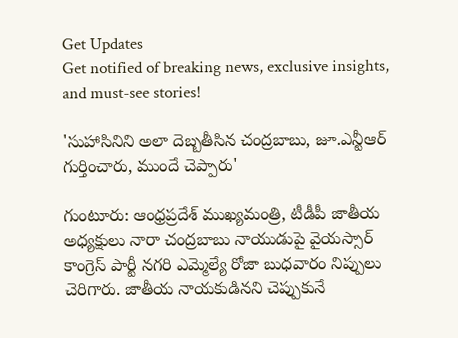Get Updates
Get notified of breaking news, exclusive insights, and must-see stories!

'సుహాసినిని అలా దెబ్బతీసిన చంద్రబాబు, జూ.ఎన్టీఆర్ గుర్తించారు, ముందే చెప్పారు'

గుంటూరు: ఆంధ్రప్రదేశ్ ముఖ్యమంత్రి, టీడీపీ జాతీయ అధ్యక్షులు నారా చంద్రబాబు నాయుడుపై వైయస్సార్ కాంగ్రెస్ పార్టీ నగరి ఎమ్మెల్యే రోజా బుధవారం నిప్పులు చెరిగారు. జాతీయ నాయకుడినని చెప్పుకునే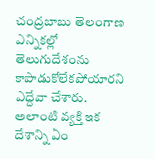చంద్రబాబు తెలంగాణ ఎన్నికల్లో తెలుగుదేశంను కాపాడుకోలేకపోయారని ఎద్దేవా చేశారు. అలాంటి వ్యక్తి ఇక దేశాన్ని ఏం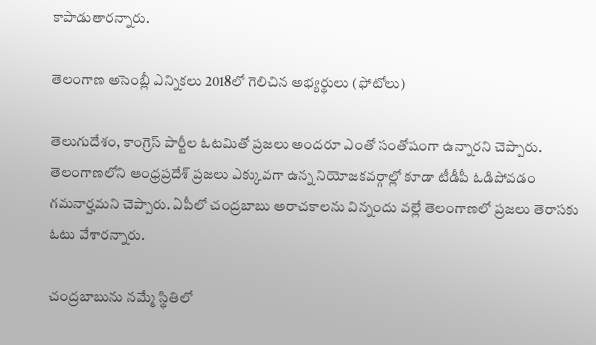కాపాడుతారన్నారు.

తెలంగాణ అసెంబ్లీ ఎన్నికలు 2018లో గెలిచిన అభ్యర్థులు (ఫోటోలు)

తెలుగుదేశం, కాంగ్రెస్ పార్టీల ఓటమితో ప్రజలు అందరూ ఎంతో సంతోషంగా ఉన్నారని చెప్పారు. తెలంగాణలోని ఆంధ్రప్రదేశ్ ప్రజలు ఎక్కువగా ఉన్న నియోజకవర్గాల్లో కూడా టీడీపీ ఓడిపోవడం గమనార్హమని చెప్పారు. ఏపీలో చంద్రబాబు అరాచకాలను విన్నందు వల్లే తెలంగాణలో ప్రజలు తెరాసకు ఓటు వేశారన్నారు.

చంద్రబాబును నమ్మే స్థితిలో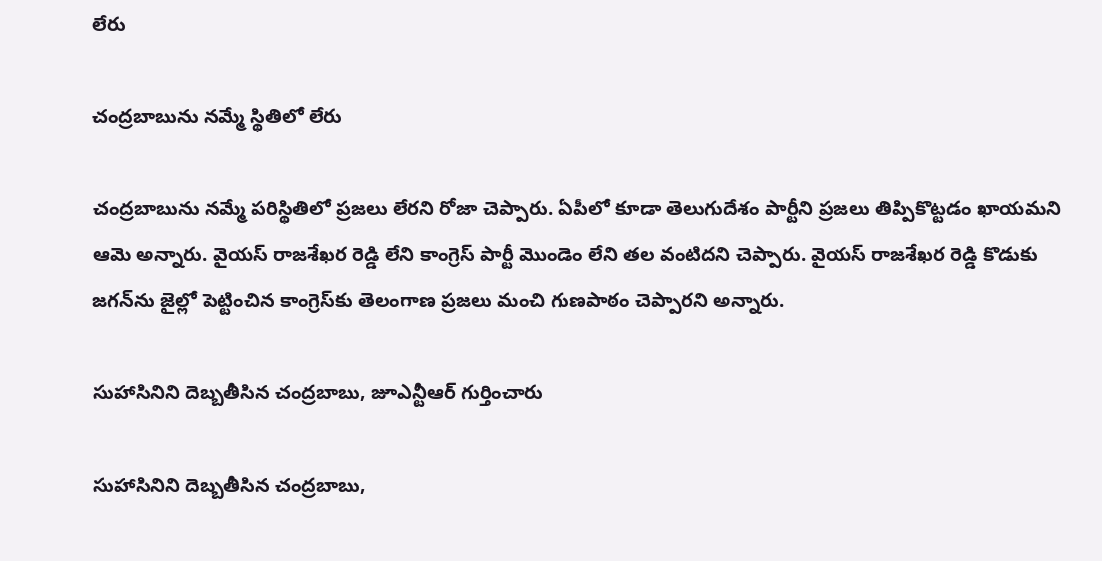లేరు

చంద్రబాబును నమ్మే స్థితిలో లేరు

చంద్రబాబును నమ్మే పరిస్థితిలో ప్రజలు లేరని రోజా చెప్పారు. ఏపీలో కూడా తెలుగుదేశం పార్టీని ప్రజలు తిప్పికొట్టడం ఖాయమని ఆమె అన్నారు. వైయస్ రాజశేఖర రెడ్డి లేని కాంగ్రెస్ పార్టీ మొండెం లేని తల వంటిదని చెప్పారు. వైయస్ రాజశేఖర రెడ్డి కొడుకు జగన్‌ను జైల్లో పెట్టించిన కాంగ్రెస్‌కు తెలంగాణ ప్రజలు మంచి గుణపాఠం చెప్పారని అన్నారు.

సుహాసినిని దెబ్బతీసిన చంద్రబాబు, జూఎన్టీఆర్ గుర్తించారు

సుహాసినిని దెబ్బతీసిన చంద్రబాబు,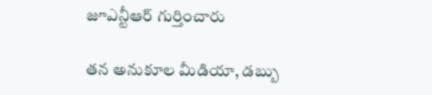జూఎన్టీఆర్ గుర్తించారు

తన అనుకూల మీడియా, డబ్బు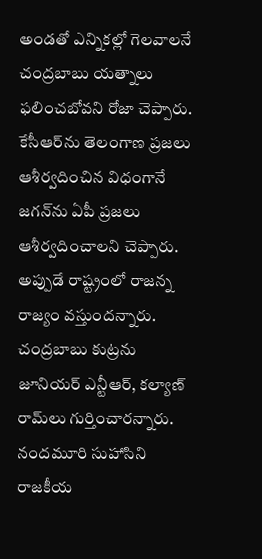అండతో ఎన్నికల్లో గెలవాలనే చంద్రబాబు యత్నాలు ఫలించబోవని రోజా చెప్పారు. కేసీఆర్‌ను తెలంగాణ ప్రజలు ఆశీర్వదించిన విధంగానే జగన్‌ను ఏపీ ప్రజలు ఆశీర్వదించాలని చెప్పారు. అప్పుడే రాష్ట్రంలో రాజన్న రాజ్యం వస్తుందన్నారు. చంద్రబాబు కుట్రను జూనియర్ ఎన్టీఆర్, కల్యాణ్ రామ్‌లు గుర్తించారన్నారు. నందమూరి సుహాసిని రాజకీయ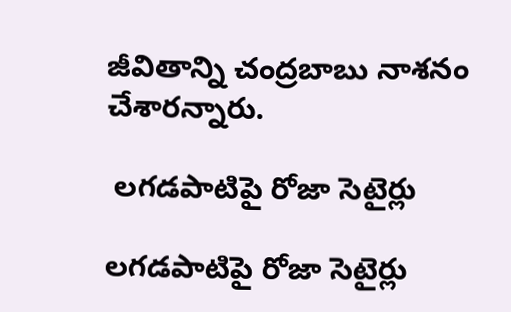జీవితాన్ని చంద్రబాబు నాశనం చేశారన్నారు.

 లగడపాటిపై రోజా సెటైర్లు

లగడపాటిపై రోజా సెటైర్లు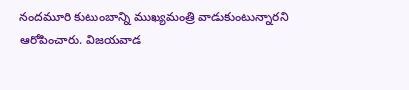నందమూరి కుటుంబాన్ని ముఖ్యమంత్రి వాడుకుంటున్నారని ఆరోపించారు. విజయవాడ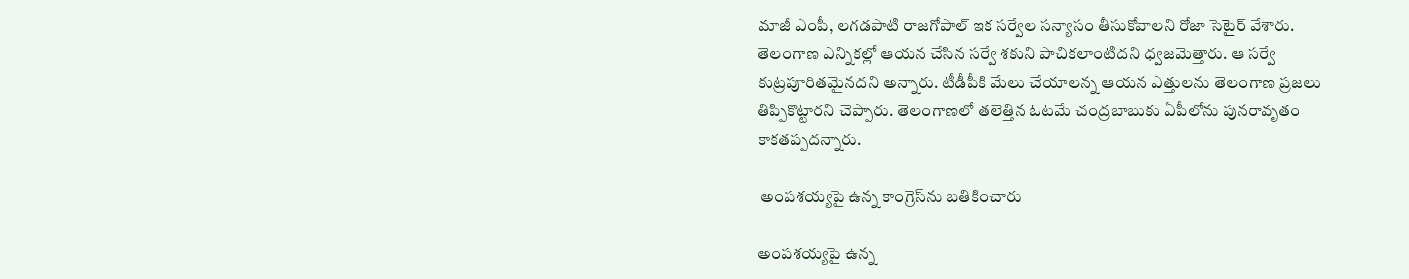మాజీ ఎంపీ, లగడపాటి రాజగోపాల్ ఇక సర్వేల సన్యాసం తీసుకోవాలని రోజా సెటైర్ వేశారు. తెలంగాణ ఎన్నికల్లో ఆయన చేసిన సర్వే శకుని పాచికలాంటిదని ధ్వజమెత్తారు. ఆ సర్వే కుట్రపూరితమైనదని అన్నారు. టీడీపీకి మేలు చేయాలన్న ఆయన ఎత్తులను తెలంగాణ ప్రజలు తిప్పికొట్టారని చెప్పారు. తెలంగాణలో తలెత్తిన ఓటమే చంద్రబాబుకు ఏపీలోను పునరావృతం కాకతప్పదన్నారు.

 అంపశయ్యపై ఉన్న కాంగ్రెస్‍‌‌ను బతికించారు

అంపశయ్యపై ఉన్న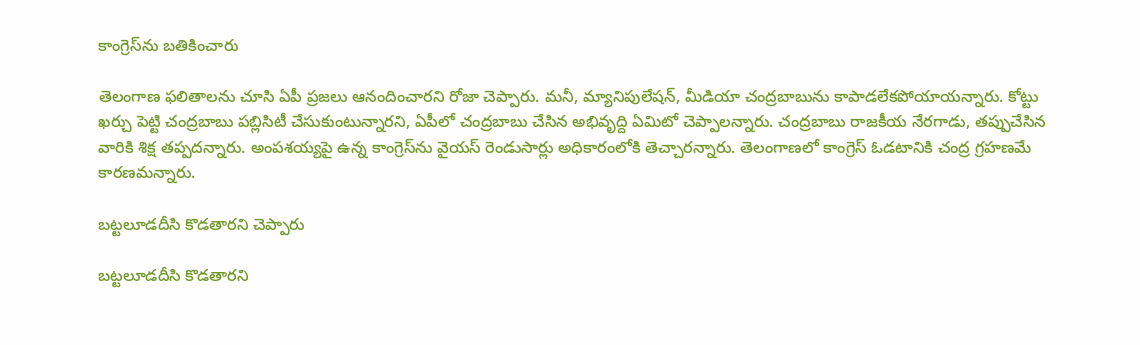కాంగ్రెస్‍‌‌ను బతికించారు

తెలంగాణ ఫలితాలను చూసి ఏపీ ప్రజలు ఆనందించారని రోజా చెప్పారు. మనీ, మ్యానిపులేషన్‌, మీడియా చంద్రబాబును కాపాడలేకపోయాయన్నారు. కోట్టు ఖర్చు పెట్టి చంద్రబాబు పబ్లిసిటీ చేసుకుంటున్నారని, ఏపీలో చంద్రబాబు చేసిన అభివృద్ది ఏమిటో చెప్పాలన్నారు. చంద్రబాబు రాజకీయ నేరగాడు, తప్పుచేసిన వారికి శిక్ష తప్పదన్నారు. అంపశయ్యపై ఉన్న కాంగ్రెస్‌ను వైయస్ రెండుసార్లు అధికారంలోకి తెచ్చారన్నారు. తెలంగాణలో కాంగ్రెస్‌ ఓడటానికి చంద్ర గ్రహణమే కారణమన్నారు.

బట్టలూడదీసి కొడతారని చెప్పారు

బట్టలూడదీసి కొడతారని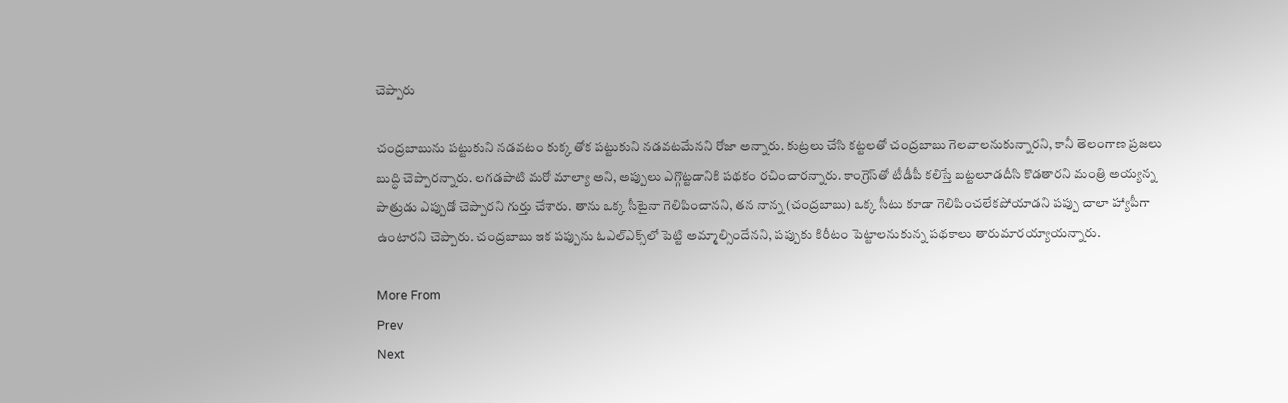చెప్పారు

చంద్రబాబును పట్టుకుని నడవటం కుక్క తోక పట్టుకుని నడవటమేనని రోజా అన్నారు. కుట్రలు చేసి కట్టలతో చంద్రబాబు గెలవాలనుకున్నారని, కానీ తెలంగాణ ప్రజలు బుద్ధి చెప్పారన్నారు. లగడపాటి మరో మాల్యా అని, అప్పులు ఎగ్గొట్టడానికి పథకం రచించారన్నారు. కాంగ్రెస్‌తో టీడీపీ కలిస్తే బట్టలూడదీసి కొడతారని మంత్రి అయ్యన్న పాత్రుడు ఎప్పుడో చెప్పారని గుర్తు చేశారు. తాను ఒక్క సీటైనా గెలిపించానని, తన నాన్న (చంద్రబాబు) ఒక్క సీటు కూడా గెలిపించలేకపోయాడని పప్పు చాలా హ్యాపీగా ఉంటారని చెప్పారు. చంద్రబాబు ఇక పప్పును ఓఎల్‌ఎక్స్‌లో పెట్టి అమ్మాల్సిందేనని, పప్పుకు కిరీటం పెట్టాలనుకున్న పథకాలు తారుమారయ్యాయన్నారు.

More From
Prev
Next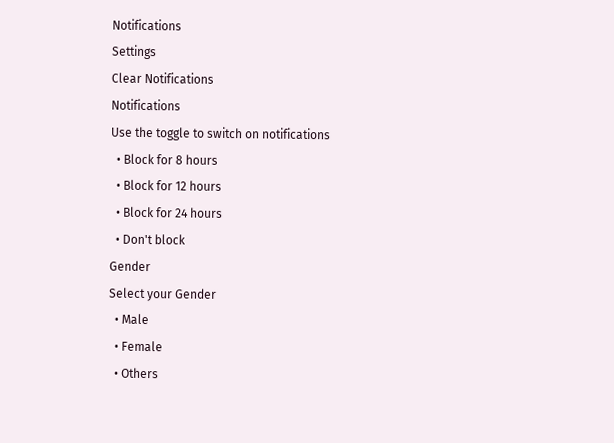Notifications
Settings
Clear Notifications
Notifications
Use the toggle to switch on notifications
  • Block for 8 hours
  • Block for 12 hours
  • Block for 24 hours
  • Don't block
Gender
Select your Gender
  • Male
  • Female
  • Others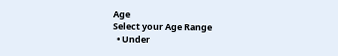Age
Select your Age Range
  • Under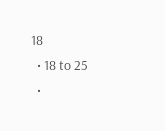18
  • 18 to 25
  •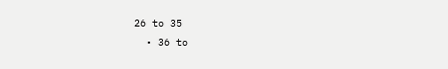26 to 35
  • 36 to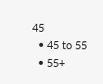45
  • 45 to 55
  • 55+